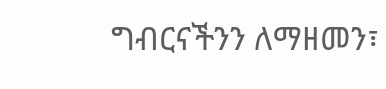ግብርናችንን ለማዘመን፣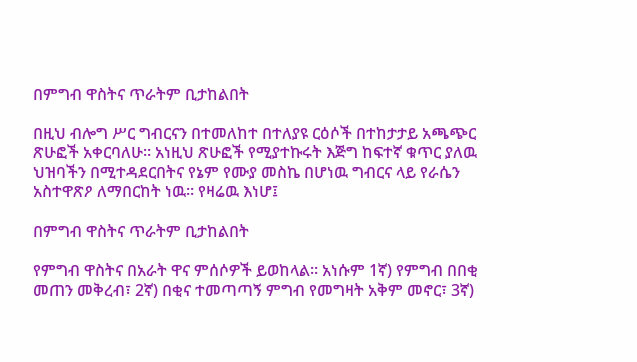በምግብ ዋስትና ጥራትም ቢታከልበት

በዚህ ብሎግ ሥር ግብርናን በተመለከተ በተለያዩ ርዕሶች በተከታታይ አጫጭር ጽሁፎች አቀርባለሁ። አነዚህ ጽሁፎች የሚያተኩሩት እጅግ ከፍተኛ ቁጥር ያለዉ ህዝባችን በሚተዳደርበትና የኔም የሙያ መስኬ በሆነዉ ግብርና ላይ የራሴን አስተዋጽዖ ለማበርከት ነዉ። የዛሬዉ እነሆ፤

በምግብ ዋስትና ጥራትም ቢታከልበት

የምግብ ዋስትና በአራት ዋና ምሰሶዎች ይወከላል። አነሱም 1ኛ) የምግብ በበቂ መጠን መቅረብ፣ 2ኛ) በቂና ተመጣጣኝ ምግብ የመግዛት አቅም መኖር፣ 3ኛ)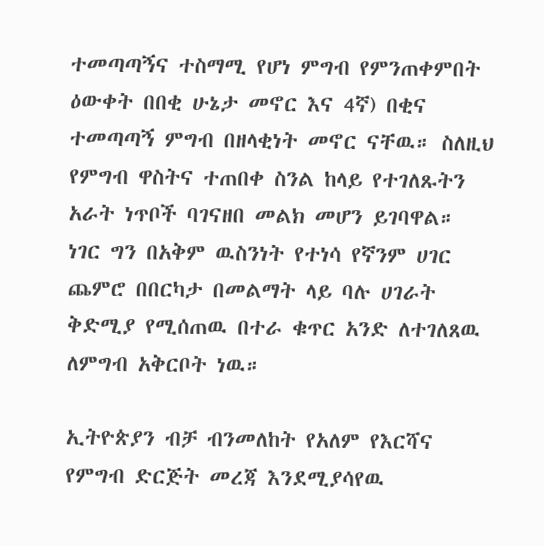ተመጣጣኝና ተስማሚ የሆነ ምግብ የምንጠቀምበት ዕውቀት በበቂ ሁኔታ መኖር እና 4ኛ) በቂና ተመጣጣኝ ምግብ በዘላቂነት መኖር ናቸዉ። ስለዚህ የምግብ ዋስትና ተጠበቀ ስንል ከላይ የተገለጹትን አራት ነጥቦች ባገናዘበ መልክ መሆን ይገባዋል። ነገር ግን በአቅም ዉስንነት የተነሳ የኛንም ሀገር ጨምሮ በበርካታ በመልማት ላይ ባሉ ሀገራት ቅድሚያ የሚሰጠዉ በተራ ቁጥር አንድ ለተገለጸዉ ለምግብ አቅርቦት ነዉ።

ኢትዮጵያን ብቻ ብንመለከት የአለም የእርሻና የምግብ ድርጅት መረጃ እንደሚያሳየዉ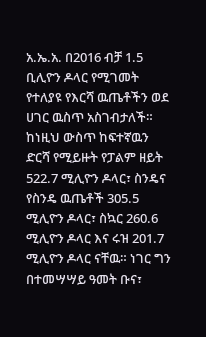አ.ኤ.አ. በ2016 ብቻ 1.5 ቢሊዮን ዶላር የሚገመት የተለያዩ የእርሻ ዉጤቶችን ወደ ሀገር ዉስጥ አስገብታለች። ከነዚህ ውስጥ ከፍተኛዉን ድርሻ የሚይዙት የፓልም ዘይት 522.7 ሚሊዮን ዶላር፣ ስንዴና የስንዴ ዉጤቶች 305.5 ሚሊዮን ዶላር፣ ስኳር 260.6 ሚሊዮን ዶላር እና ሩዝ 201.7 ሚሊዮን ዶላር ናቸዉ። ነገር ግን በተመሣሣይ ዓመት ቡና፣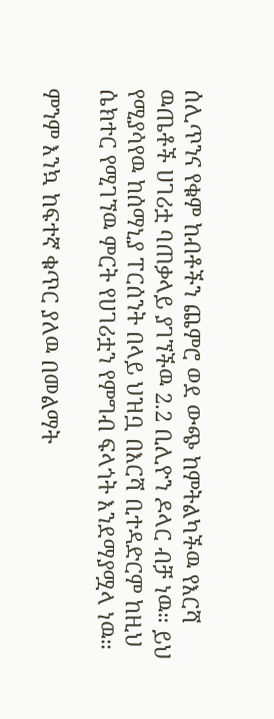ሰሊጥንና የቁም ከብቶችን ጨምሮ ወደ ውጭ ከምትልካችዉ የእርሻ ዉጤቶች ሀገሪቷ ባጠቃላይ ያገኘችዉ 2.2 ቢሊዮን ዶላር ብቻ ነዉ። ይህ የሚያሳየዉ ከሰማኒያ ፐርሰንት በላይ ህዝቧ በእርሻ ቢተዳድርም ከዚህ ሴክተር የሚገኘዉ ምርት የሀገሪቷን የምግብ ፍላጎት እንደማያሟላ ነዉ።

ምንም እንኳ ከፍተኛ ቁጥር ያለዉ በመልማት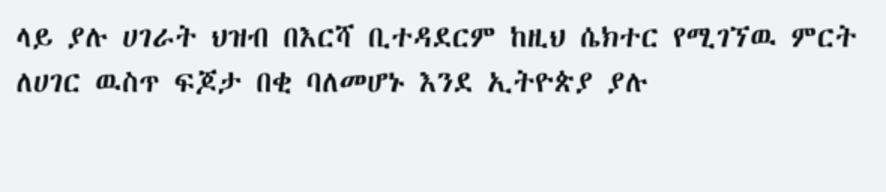ላይ ያሉ ሀገራት ህዝብ በእርሻ ቢተዳደርም ከዚህ ሴክተር የሚገኘዉ ምርት ለሀገር ዉስጥ ፍጆታ በቂ ባለመሆኑ እንደ ኢትዮጵያ ያሉ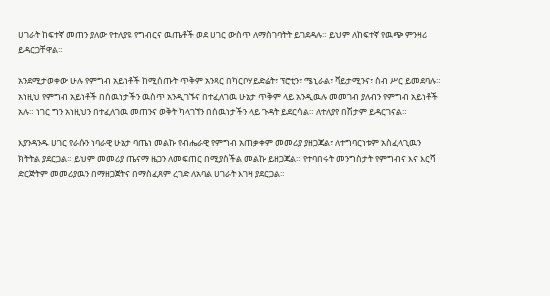ሀገራት ከፍተኛ መጠን ያለው የተለያዩ የግብርና ዉጤቶች ወደ ሀገር ውስጥ ለማስገባትት ይገደዳሉ። ይህም ለከፍተኛ የዉጭ ምንዛሪ ይዳርጋቸዋል።

አንደሚታወቀው ሁሉ የምግብ አይነቶች ከሚሰጡት ጥቅም አንጻር በካርቦሃይድሬት፣ ፕሮቲን፣ ሜኒራል፣ ቫይታሚንና፣ ስብ ሥር ይመደባሉ። አነዚህ የምግብ አይነቶች በሰዉነታችን ዉስጥ አንዲገኙና በተፈለገዉ ሁኔታ ጥቅም ላይ አንዲዉሉ መመገብ ያለብን የምግብ አይነቶች አሉ። ነገር ግን አነዚህን በተፈለገዉ መጠንና ወቅት ካላገኘን በሰዉነታችን ላይ ጉዳት ይደርሳል። ለተለያየ በሽታም ይዳርገናል።

እያንዳንዱ ሀገር የራሱን ነባራዊ ሁኔታ ባጤነ መልኩ የብሔራዊ የምግብ አጠቃቀም መመሪያ ያዘጋጃል፣ ለተግባርነቱም አስፈላጊዉን ክትትል ያደርጋል። ይህም መመሪያ ጤናማ ዜጋን ለመፍጠር በሚያስችል መልኩ ይዘጋጃል። የተባበሩት መንግስታት የምግብና እና እርሻ ድርጅትም መመሪያዉን በማዘጋጀትና በማስፈጸም ረገድ ለአባል ሀገራት እገዛ ያደርጋል።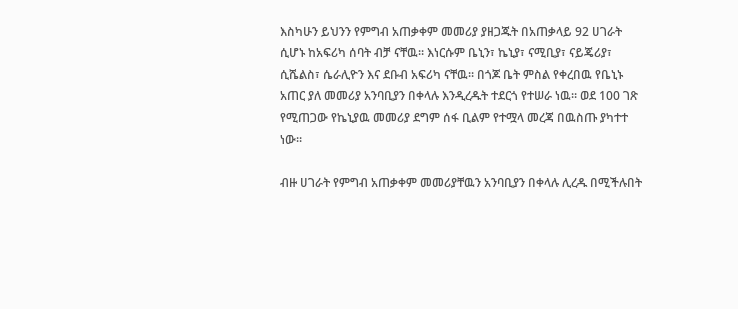እስካሁን ይህንን የምግብ አጠቃቀም መመሪያ ያዘጋጁት በአጠቃላይ 92 ሀገራት ሲሆኑ ከአፍሪካ ሰባት ብቻ ናቸዉ። እነርሱም ቤኒን፣ ኬኒያ፣ ናሚቢያ፣ ናይጄሪያ፣ ሲሼልስ፣ ሴራሊዮን እና ደቡብ አፍሪካ ናቸዉ። በጎጆ ቤት ምስል የቀረበዉ የቤኒኑ አጠር ያለ መመሪያ አንባቢያን በቀላሉ እንዲረዱት ተደርጎ የተሠራ ነዉ። ወደ 100 ገጽ የሚጠጋው የኬኒያዉ መመሪያ ደግም ሰፋ ቢልም የተሟላ መረጃ በዉስጡ ያካተተ ነው።

ብዙ ሀገራት የምግብ አጠቃቀም መመሪያቸዉን አንባቢያን በቀላሉ ሊረዱ በሚችሉበት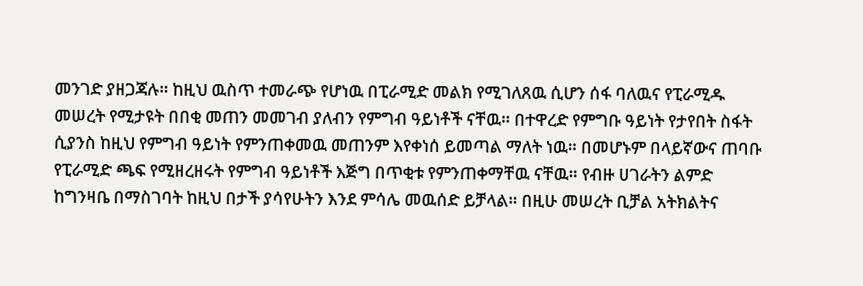መንገድ ያዘጋጃሉ። ከዚህ ዉስጥ ተመራጭ የሆነዉ በፒራሚድ መልክ የሚገለጸዉ ሲሆን ሰፋ ባለዉና የፒራሚዱ መሠረት የሚታዩት በበቂ መጠን መመገብ ያለብን የምግብ ዓይነቶች ናቸዉ። በተዋረድ የምግቡ ዓይነት የታየበት ስፋት ሲያንስ ከዚህ የምግብ ዓይነት የምንጠቀመዉ መጠንም እየቀነሰ ይመጣል ማለት ነዉ። በመሆኑም በላይኛውና ጠባቡ የፒራሚድ ጫፍ የሚዘረዘሩት የምግብ ዓይነቶች እጅግ በጥቂቱ የምንጠቀማቸዉ ናቸዉ። የብዙ ሀገራትን ልምድ ከግንዛቤ በማስገባት ከዚህ በታች ያሳየሁትን እንደ ምሳሌ መዉሰድ ይቻላል። በዚሁ መሠረት ቢቻል አትክልትና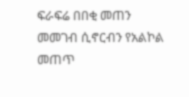ፍራፍሬ በበቂ መጠን መመገብ ሲኖርብን የአልኮል መጠጥ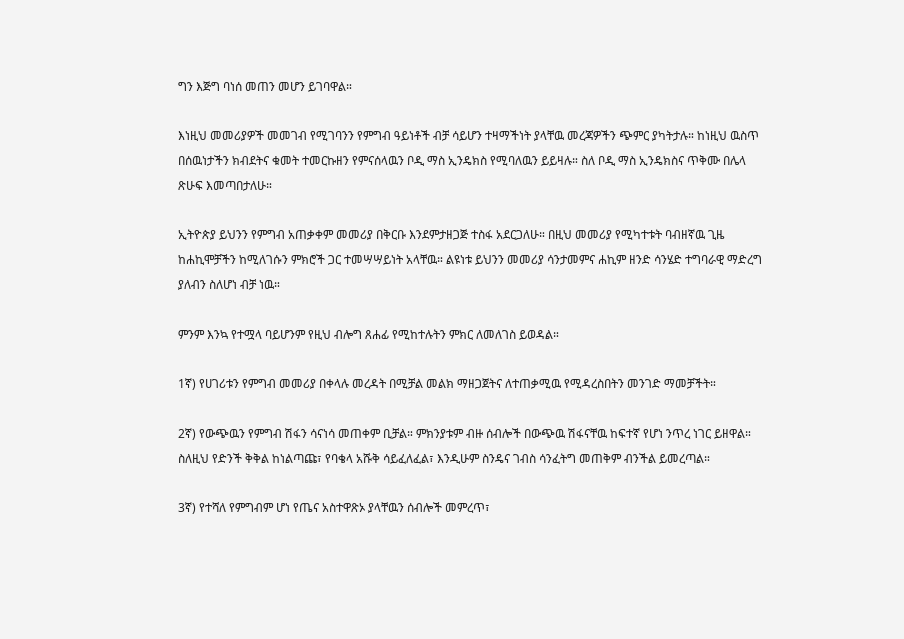ግን እጅግ ባነሰ መጠን መሆን ይገባዋል።

እነዚህ መመሪያዎች መመገብ የሚገባንን የምግብ ዓይነቶች ብቻ ሳይሆን ተዛማችነት ያላቸዉ መረጃዎችን ጭምር ያካትታሉ። ከነዚህ ዉስጥ በሰዉነታችን ክብደትና ቁመት ተመርኩዘን የምናሰላዉን ቦዲ ማስ ኢንዴክስ የሚባለዉን ይይዛሉ። ስለ ቦዲ ማስ ኢንዴክስና ጥቅሙ በሌላ ጽሁፍ እመጣበታለሁ።

ኢትዮጵያ ይህንን የምግብ አጠቃቀም መመሪያ በቅርቡ እንደምታዘጋጅ ተስፋ አደርጋለሁ። በዚህ መመሪያ የሚካተቱት ባብዘኛዉ ጊዜ ከሐኪሞቻችን ከሚለገሱን ምክሮች ጋር ተመሣሣይነት አላቸዉ። ልዩነቱ ይህንን መመሪያ ሳንታመምና ሐኪም ዘንድ ሳንሄድ ተግባራዊ ማድረግ ያለብን ስለሆነ ብቻ ነዉ።

ምንም እንኳ የተሟላ ባይሆንም የዚህ ብሎግ ጸሐፊ የሚከተሉትን ምክር ለመለገስ ይወዳል።

1ኛ) የሀገሪቱን የምግብ መመሪያ በቀላሉ መረዳት በሚቻል መልክ ማዘጋጀትና ለተጠቃሚዉ የሚዳረስበትን መንገድ ማመቻችት።

2ኛ) የውጭዉን የምግብ ሽፋን ሳናነሳ መጠቀም ቢቻል። ምክንያቱም ብዙ ሰብሎች በውጭዉ ሽፋናቸዉ ከፍተኛ የሆነ ንጥረ ነገር ይዘዋል። ስለዚህ የድንች ቅቅል ከነልጣጩ፣ የባቄላ አሹቅ ሳይፈለፈል፣ እንዲሁም ስንዴና ገብስ ሳንፈትግ መጠቅም ብንችል ይመረጣል።

3ኛ) የተሻለ የምግብም ሆነ የጤና አስተዋጽኦ ያላቸዉን ሰብሎች መምረጥ፣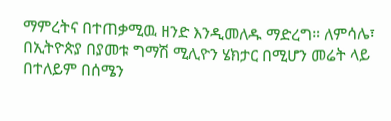ማምረትና በተጠቃሚዉ ዘንድ እንዲመለዱ ማድረግ። ለምሳሌ፣ በኢትዮጵያ በያመቱ ግማሽ ሚሊዮን ሄክታር በሚሆን መሬት ላይ በተለይም በሰሜን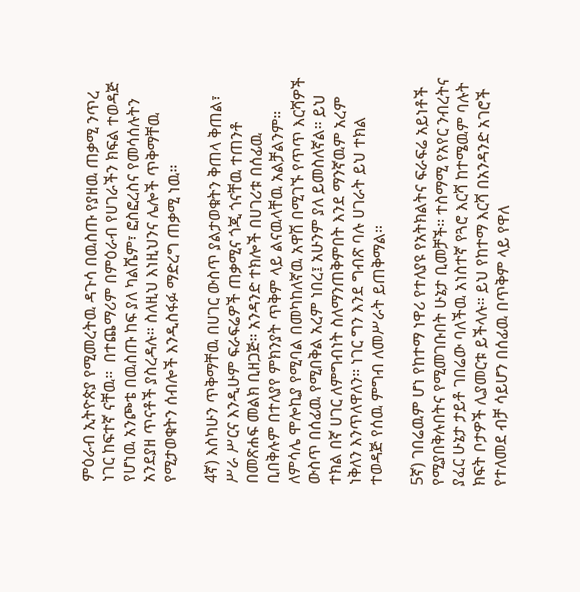ምዕራብ ኢትዮጵያ የሚመረትዉ ዳጉሳ በዉስጡ የያዘዉ ጠቃሚ ንጥረ ነገር ከፍተኛ ናቸዉ።  በተጨማሪም በምዕራብ የሀገራችን ክፍል ተወዳጅ የሆነዉ አንጮቴ በዉስጡ ከፍ ያለ ካልሼም፣ ፎስፎረስና የመሳሰሉትን አንደያዘ ጥናቶች ያስረዳሉ። ስለዚህ እነዚህንና ሌሎች ጥቅማቸዉ የሚታወቁትን ሰብሎች እንዲስፋፉ ማድረግ ጠቃሚ ነዉ።

4ኛ) እስካሁን ጥቅማቸዉ በሀገር ውስጥ ያልታወቁትን ቅጠላ ቅጠል፣ ሥራ ሥርና እንዲሁም ፍራፍሬዎች ጠቃሚና ጎጂ ጎናቸዉ ተጠንቶ በመጽሐፍ መልክ ቢዘጋጅ። አንዳንድ ተክሎች በሀገሪቱ በሰፊዉ ቢበቅሉም በተለያየ ምክንያት ጥቅም ላይ ልናዉላቸዉ አልቻልንም። ለምሳሌ ሞሎኪያ የሚባል በመካከለኛዉ አዋሽ በሚገኙ የጥጥ እርሻዎች ውስጥ በሰፊዉ የሚበቅል አረም ነበረ፤ አሁንም ያለ ይመስለኛል። ይህ ተክል በኛ ሀገር ለምግብነት ስለማንጠቅምበት እንደ ማንኛዉም አረም ነቅለን እንጥለዋለን። ነገር ግን እንደ ግብጽ ባሉ ሀገራት ይህ ተክል ተወዳጅ የሰዉ ምግብ ለመሥራት ይጠቅማል።

5ኛ) ገበሬዉም ሆነ የከተማ ነዋሪ የተለያዩ የአትክልትና ፍራፍሬ አይነቶች የሚያበቅሉበትና የሚመገቡበት ሁኔታ ቢመቻች። ተስማሚ የአየር ንብረትና ያፈር ሁኔታ ታይቶ ገበሬው ባለችዉ አነስተኛ የጓሮ እርሻ ከተሜዉም ባሉት ክፍት ቦታዎች ሊያመርቱ ይችላሉ። ይህ የከተማ እርሻ በአንዳንድ አገሮች የተለመደ ብቻ ሳይሆን በሰፊዉ በጥቅም ላይ የዋለ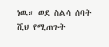ነዉ። ወደ ስልሳ ሰባት ሺህ የሚጠጉት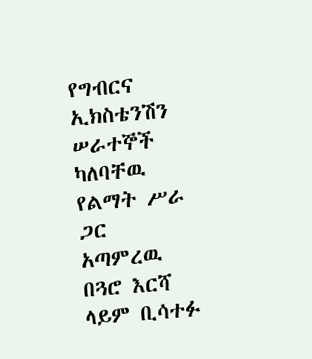የግብርና ኢክስቴንሽን ሠራተኞች ካለባቸዉ የልማት ሥራ ጋር አጣምረዉ በጓሮ እርሻ ላይም ቢሳተፉ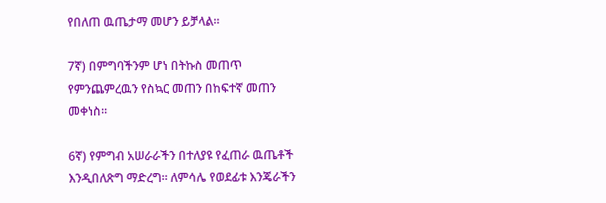የበለጠ ዉጤታማ መሆን ይቻላል።

7ኛ) በምግባችንም ሆነ በትኩስ መጠጥ የምንጨምረዉን የስኳር መጠን በከፍተኛ መጠን መቀነስ።

6ኛ) የምግብ አሠራራችን በተለያዩ የፈጠራ ዉጤቶች እንዲበለጽግ ማድረግ። ለምሳሌ የወደፊቱ እንጄራችን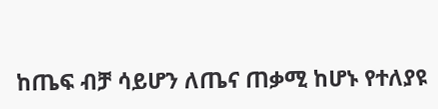ከጤፍ ብቻ ሳይሆን ለጤና ጠቃሚ ከሆኑ የተለያዩ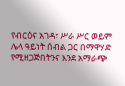የብርዕና አገዳ፣ ሥራ ሥር ወይም ሌላ ዓይነት ሰብል ጋር በማዋሃድ የሚዘጋጅበትንና እንደ አማራጭ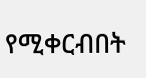የሚቀርብበት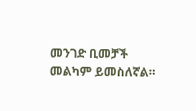መንገድ ቢመቻች መልካም ይመስለኛል።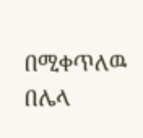በሚቀጥለዉ በሌላ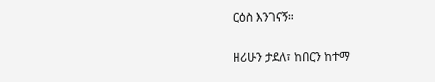ርዕስ እንገናኝ።

ዘሪሁን ታደለ፣ ከበርን ከተማ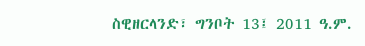ስዊዘርላንድ፣ ግንቦት 13፤ 2011 ዓ.ም.